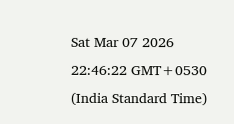Sat Mar 07 2026 22:46:22 GMT+0530 (India Standard Time)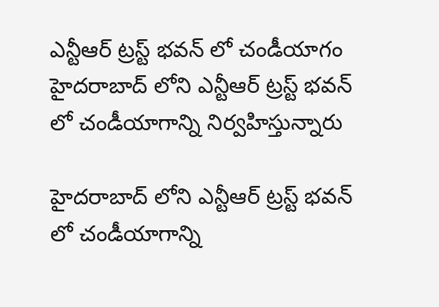ఎన్టీఆర్ ట్రస్ట్ భవన్ లో చండీయాగం
హైదరాబాద్ లోని ఎన్టీఆర్ ట్రస్ట్ భవన్ లో చండీయాగాన్ని నిర్వహిస్తున్నారు

హైదరాబాద్ లోని ఎన్టీఆర్ ట్రస్ట్ భవన్ లో చండీయాగాన్ని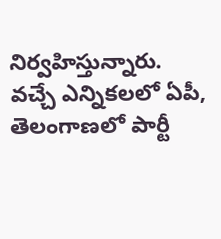నిర్వహిస్తున్నారు. వచ్చే ఎన్నికలలో ఏపీ, తెలంగాణలో పార్టీ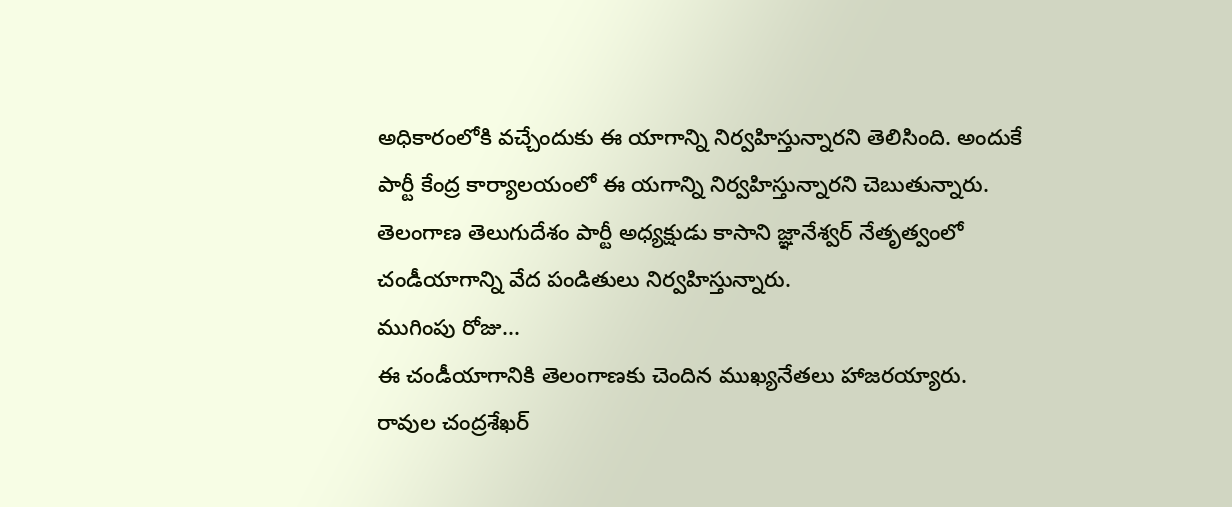అధికారంలోకి వచ్చేందుకు ఈ యాగాన్ని నిర్వహిస్తున్నారని తెలిసింది. అందుకే పార్టీ కేంద్ర కార్యాలయంలో ఈ యగాన్ని నిర్వహిస్తున్నారని చెబుతున్నారు. తెలంగాణ తెలుగుదేశం పార్టీ అధ్యక్షుడు కాసాని జ్ఞానేశ్వర్ నేతృత్వంలో చండీయాగాన్ని వేద పండితులు నిర్వహిస్తున్నారు.
ముగింపు రోజు...
ఈ చండీయాగానికి తెలంగాణకు చెందిన ముఖ్యనేతలు హాజరయ్యారు. రావుల చంద్రశేఖర్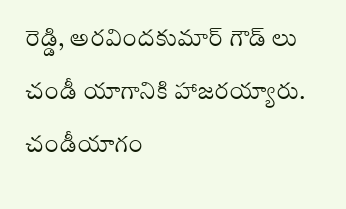రెడ్డి, అరవిందకుమార్ గౌడ్ లు చండీ యాగానికి హాజరయ్యారు. చండీయాగం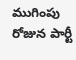ముగింపు రోజున పార్టీ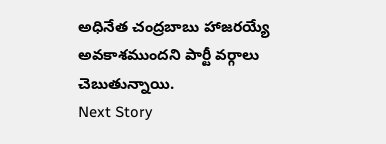అధినేత చంద్రబాబు హాజరయ్యే అవకాశముందని పార్టీ వర్గాలు చెబుతున్నాయి.
Next Story